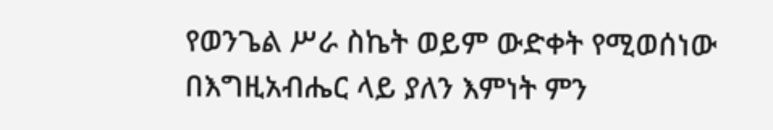የወንጌል ሥራ ስኬት ወይም ውድቀት የሚወሰነው በእግዚአብሔር ላይ ያለን እምነት ምን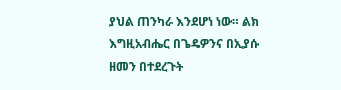ያህል ጠንካራ እንደሆነ ነው። ልክ እግዚአብሔር በጌዴዎንና በኢያሱ ዘመን በተደረጉት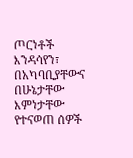ጦርነቶች እንዳሳየን፣ በአካባቢያቸውና በሁኔታቸው እምነታቸው የተናወጠ ሰዎች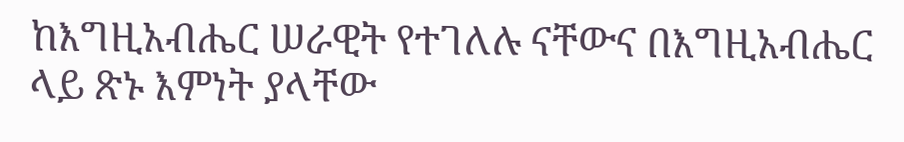ከእግዚአብሔር ሠራዊት የተገለሉ ናቸውና በእግዚአብሔር ላይ ጽኑ እምነት ያላቸው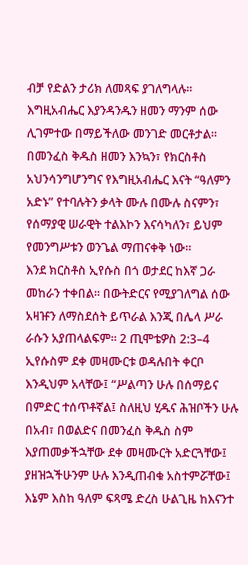ብቻ የድልን ታሪክ ለመጻፍ ያገለግላሉ።
እግዚአብሔር እያንዳንዱን ዘመን ማንም ሰው ሊገምተው በማይችለው መንገድ መርቶታል። በመንፈስ ቅዱስ ዘመን እንኳን፣ የክርስቶስ አህንሳንግሆንግና የእግዚአብሔር እናት “ዓለምን አድኑ” የተባሉትን ቃላት ሙሉ በሙሉ ስናምን፣ የሰማያዊ ሠራዊት ተልእኮን እናሳካለን፣ ይህም የመንግሥቱን ወንጌል ማጠናቀቅ ነው።
እንደ ክርስቶስ ኢየሱስ በጎ ወታደር ከእኛ ጋራ መከራን ተቀበል። በውትድርና የሚያገለግል ሰው አዛዡን ለማስደሰት ይጥራል እንጂ በሌላ ሥራ ራሱን አያጠላልፍም። 2 ጢሞቴዎስ 2:3–4
ኢየሱስም ደቀ መዛሙርቱ ወዳሉበት ቀርቦ እንዲህም አላቸው፤ “ሥልጣን ሁሉ በሰማይና በምድር ተሰጥቶኛል፤ ስለዚህ ሂዱና ሕዝቦችን ሁሉ በአብ፣ በወልድና በመንፈስ ቅዱስ ስም እያጠመቃችኋቸው ደቀ መዛሙርት አድርጓቸው፤ ያዘዝኋችሁንም ሁሉ እንዲጠብቁ አስተምሯቸው፤ እኔም እስከ ዓለም ፍጻሜ ድረስ ሁልጊዜ ከእናንተ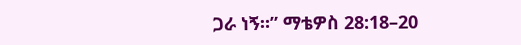ጋራ ነኝ።” ማቴዎስ 28:18–20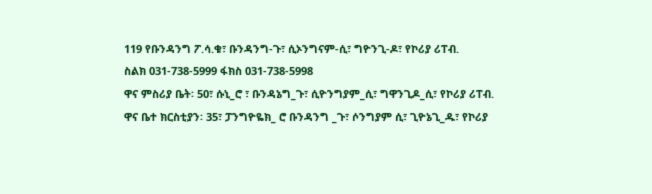119 የቡንዳንግ ፖ.ሳ.ቁ፣ ቡንዳንግ-ጉ፣ ሲኦንግናም-ሲ፣ ግዮንጊ-ዶ፣ የኮሪያ ሪፐብ.
ስልክ 031-738-5999 ፋክስ 031-738-5998
ዋና ምስሪያ ቤት፡ 50፣ ሱኒ_ሮ ፣ ቡንዳኔግ_ጉ፣ ሲዮንግያም_ሲ፣ ግዋንጊዶ_ሲ፣ የኮሪያ ሪፐብ.
ዋና ቤተ ክርስቲያን፡ 35፣ ፓንግዮዬክ_ ሮ ቡንዳንግ _ጉ፣ ሶንግያም ሲ፣ ጊዮኔጊ_ዱ፣ የኮሪያ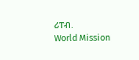ሪፐብ.
World Mission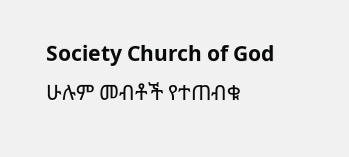Society Church of God ሁሉም መብቶች የተጠብቁ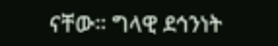ናቸው። ግላዊ ደኅንነት